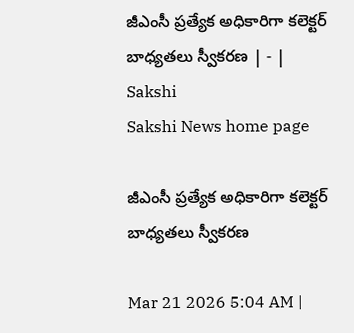జీఎంసీ ప్రత్యేక అధికారిగా కలెక్టర్‌ బాధ్యతలు స్వీకరణ | - | Sakshi
Sakshi News home page

జీఎంసీ ప్రత్యేక అధికారిగా కలెక్టర్‌ బాధ్యతలు స్వీకరణ

Mar 21 2026 5:04 AM |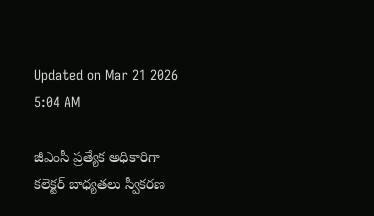Updated on Mar 21 2026 5:04 AM

జీఎంసీ ప్రత్యేక అధికారిగా కలెక్టర్‌ బాధ్యతలు స్వీకరణ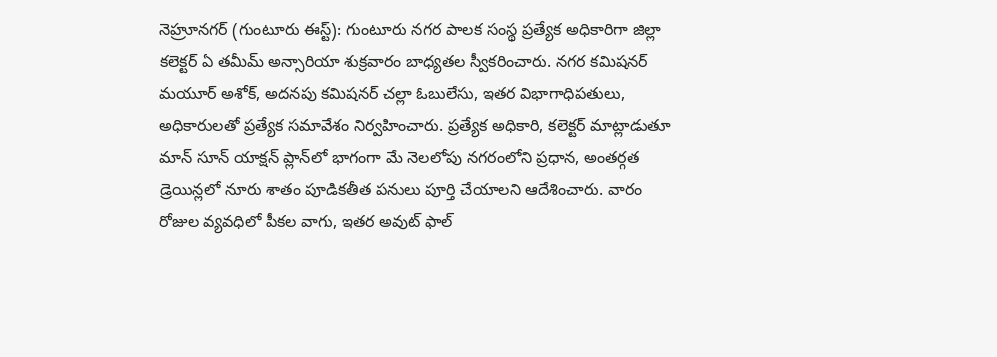నెహ్రూనగర్‌ (గుంటూరు ఈస్ట్‌): గుంటూరు నగర పాలక సంస్థ ప్రత్యేక అధికారిగా జిల్లా కలెక్టర్‌ ఏ తమీమ్‌ అన్సారియా శుక్రవారం బాధ్యతల స్వీకరించారు. నగర కమిషనర్‌ మయూర్‌ అశోక్‌, అదనపు కమిషనర్‌ చల్లా ఓబులేసు, ఇతర విభాగాధిపతులు, అధికారులతో ప్రత్యేక సమావేశం నిర్వహించారు. ప్రత్యేక అధికారి, కలెక్టర్‌ మాట్లాడుతూ మాన్‌ సూన్‌ యాక్షన్‌ ప్లాన్‌లో భాగంగా మే నెలలోపు నగరంలోని ప్రధాన, అంతర్గత డ్రెయిన్లలో నూరు శాతం పూడికతీత పనులు పూర్తి చేయాలని ఆదేశించారు. వారం రోజుల వ్యవధిలో పీకల వాగు, ఇతర అవుట్‌ ఫాల్‌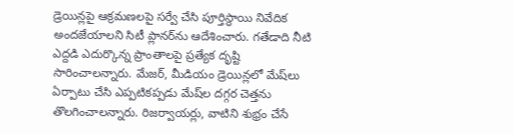డ్రెయిన్లపై ఆక్రమణలపై సర్వే చేసి పూర్తిస్థాయి నివేదిక అందజేయాలని సిటీ ప్లానర్‌ను ఆదేశించారు. గతేడాది నీటి ఎద్దడి ఎదుర్కొన్న ప్రాంతాలపై ప్రత్యేక దృష్టి సారించాలన్నారు. మేజర్‌, మీడియం డ్రెయిన్లలో మేష్‌లు ఏర్పాటు చేసి ఎప్పటికప్పడు మేష్‌ల దగ్గర చెత్తను తొలగించాలన్నారు. రిజర్వాయర్లు, వాటిని శుభ్రం చేసే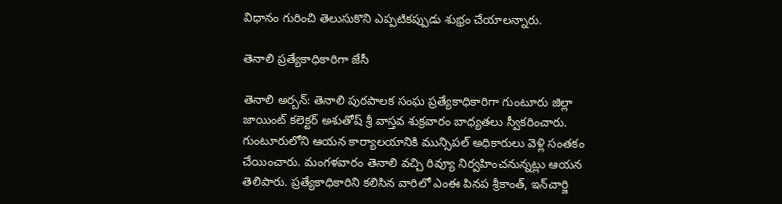విధానం గురించి తెలుసుకొని ఎప్పటికప్పుడు శుభ్రం చేయాలన్నారు.

తెనాలి ప్రత్యేకాధికారిగా జేసీ

తెనాలి అర్బన్‌: తెనాలి పురపాలక సంఘ ప్రత్యేకాధికారిగా గుంటూరు జిల్లా జాయింట్‌ కలెక్టర్‌ అశుతోష్‌ శ్రీ వాస్తవ శుక్రవారం బాధ్యతలు స్వీకరించారు. గుంటూరులోని ఆయన కార్యాలయానికి మున్సిపల్‌ అధికారులు వెళ్లి సంతకం చేయించారు. మంగళవారం తెనాలి వచ్చి రివ్యూ నిర్వహించనున్నట్లు ఆయన తెలిపారు. ప్రత్యేకాధికారిని కలిసిన వారిలో ఎంఈ పినప శ్రీకాంత్‌, ఇన్‌చార్జి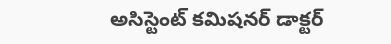అసిస్టెంట్‌ కమిషనర్‌ డాక్టర్‌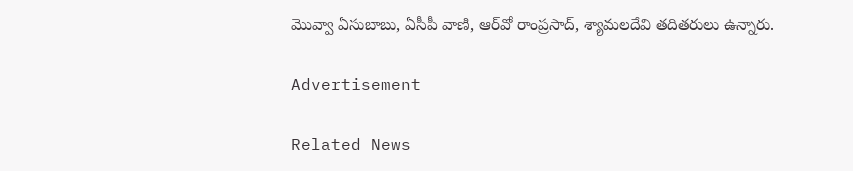మొవ్వా ఏసుబాబు, ఏసీపీ వాణి, ఆర్‌వో రాంప్రసాద్‌, శ్యామలదేవి తదితరులు ఉన్నారు.

Advertisement

Related News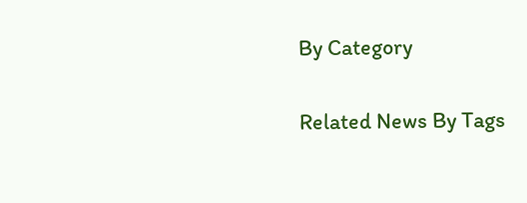By Category

Related News By Tags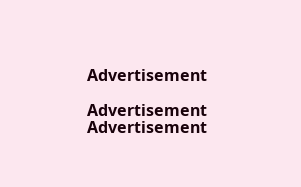Advertisement

Advertisement
Advertisement